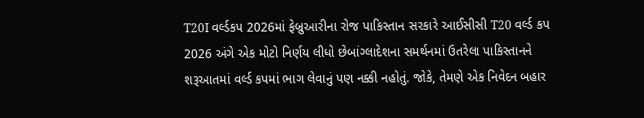T20I વર્લ્ડકપ 2026માં ફેબ્રુઆરીના રોજ પાકિસ્તાન સરકારે આઈસીસી T20 વર્લ્ડ કપ 2026 અંગે એક મોટો નિર્ણય લીધો છેબાંગ્લાદેશના સમર્થનમાં ઉતરેલા પાકિસ્તાનને શરૂઆતમાં વર્લ્ડ કપમાં ભાગ લેવાનું પણ નક્કી નહોતું. જોકે, તેમણે એક નિવેદન બહાર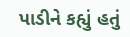પાડીને કહ્યું હતું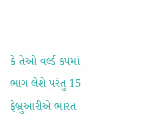કે તેઓ વર્લ્ડ કપમાં ભાગ લેશે પરંતુ 15 ફેબ્રુઆરીએ ભારત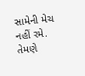સામેની મેચ નહીં રમે. તેમણે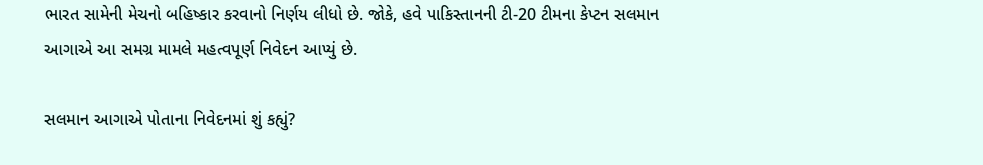ભારત સામેની મેચનો બહિષ્કાર કરવાનો નિર્ણય લીધો છે. જોકે, હવે પાકિસ્તાનની ટી-20 ટીમના કેપ્ટન સલમાન આગાએ આ સમગ્ર મામલે મહત્વપૂર્ણ નિવેદન આપ્યું છે.

સલમાન આગાએ પોતાના નિવેદનમાં શું કહ્યું?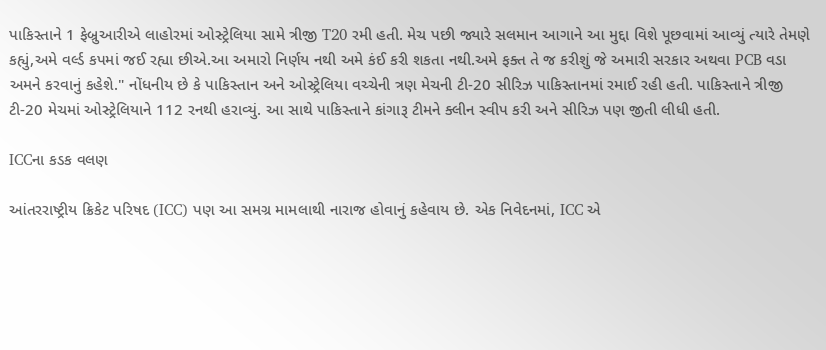પાકિસ્તાને 1 ફેબ્રુઆરીએ લાહોરમાં ઓસ્ટ્રેલિયા સામે ત્રીજી T20 રમી હતી. મેચ પછી જ્યારે સલમાન આગાને આ મુદ્દા વિશે પૂછવામાં આવ્યું ત્યારે તેમણે કહ્યું,અમે વર્લ્ડ કપમાં જઈ રહ્યા છીએ.આ અમારો નિર્ણય નથી અમે કંઈ કરી શકતા નથી.અમે ફક્ત તે જ કરીશું જે અમારી સરકાર અથવા PCB વડા અમને કરવાનું કહેશે." નોંધનીય છે કે પાકિસ્તાન અને ઓસ્ટ્રેલિયા વચ્ચેની ત્રણ મેચની ટી-20 સીરિઝ પાકિસ્તાનમાં રમાઈ રહી હતી. પાકિસ્તાને ત્રીજી ટી-20 મેચમાં ઓસ્ટ્રેલિયાને 112 રનથી હરાવ્યું. આ સાથે પાકિસ્તાને કાંગારૂ ટીમને ક્લીન સ્વીપ કરી અને સીરિઝ પણ જીતી લીધી હતી.

ICCના કડક વલણ

આંતરરાષ્ટ્રીય ક્રિકેટ પરિષદ (ICC) પણ આ સમગ્ર મામલાથી નારાજ હોવાનું કહેવાય છે. એક નિવેદનમાં, ICC એ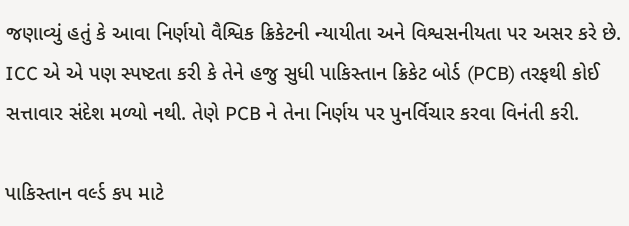જણાવ્યું હતું કે આવા નિર્ણયો વૈશ્વિક ક્રિકેટની ન્યાયીતા અને વિશ્વસનીયતા પર અસર કરે છે. ICC એ એ પણ સ્પષ્ટતા કરી કે તેને હજુ સુધી પાકિસ્તાન ક્રિકેટ બોર્ડ (PCB) તરફથી કોઈ સત્તાવાર સંદેશ મળ્યો નથી. તેણે PCB ને તેના નિર્ણય પર પુનર્વિચાર કરવા વિનંતી કરી.

પાકિસ્તાન વર્લ્ડ કપ માટે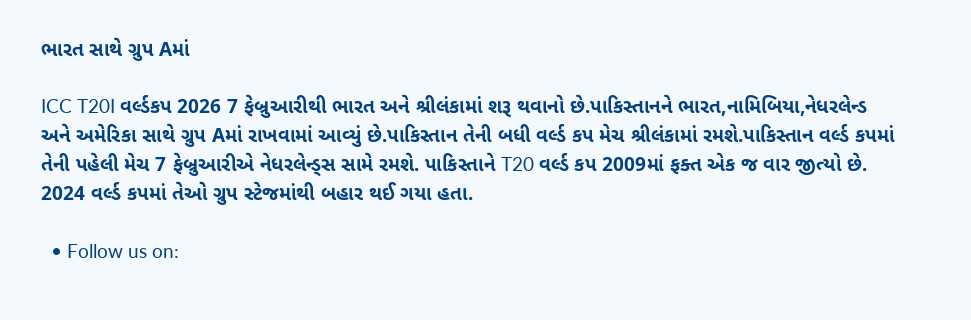ભારત સાથે ગ્રુપ Aમાં

ICC T20I વર્લ્ડકપ 2026 7 ફેબ્રુઆરીથી ભારત અને શ્રીલંકામાં શરૂ થવાનો છે.પાકિસ્તાનને ભારત,નામિબિયા,નેધરલેન્ડ અને અમેરિકા સાથે ગ્રુપ Aમાં રાખવામાં આવ્યું છે.પાકિસ્તાન તેની બધી વર્લ્ડ કપ મેચ શ્રીલંકામાં રમશે.પાકિસ્તાન વર્લ્ડ કપમાં તેની પહેલી મેચ 7 ફેબ્રુઆરીએ નેધરલેન્ડ્સ સામે રમશે. પાકિસ્તાને T20 વર્લ્ડ કપ 2009માં ફક્ત એક જ વાર જીત્યો છે. 2024 વર્લ્ડ કપમાં તેઓ ગ્રુપ સ્ટેજમાંથી બહાર થઈ ગયા હતા.

  • Follow us on: